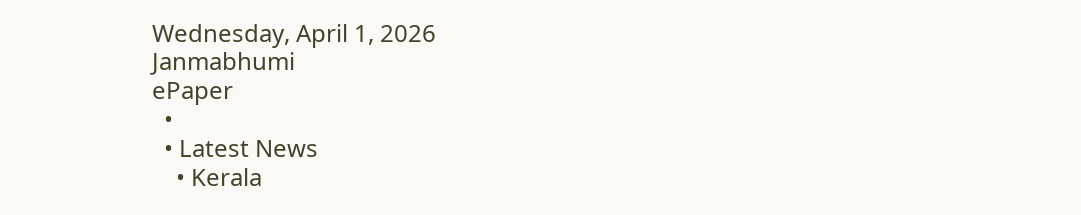Wednesday, April 1, 2026
Janmabhumi
ePaper
  •
  • Latest News
    • Kerala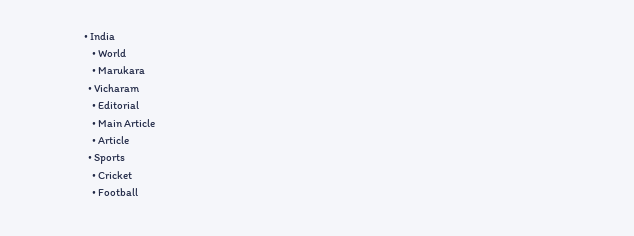• India
    • World
    • Marukara
  • Vicharam
    • Editorial
    • Main Article
    • Article
  • Sports
    • Cricket
    • Football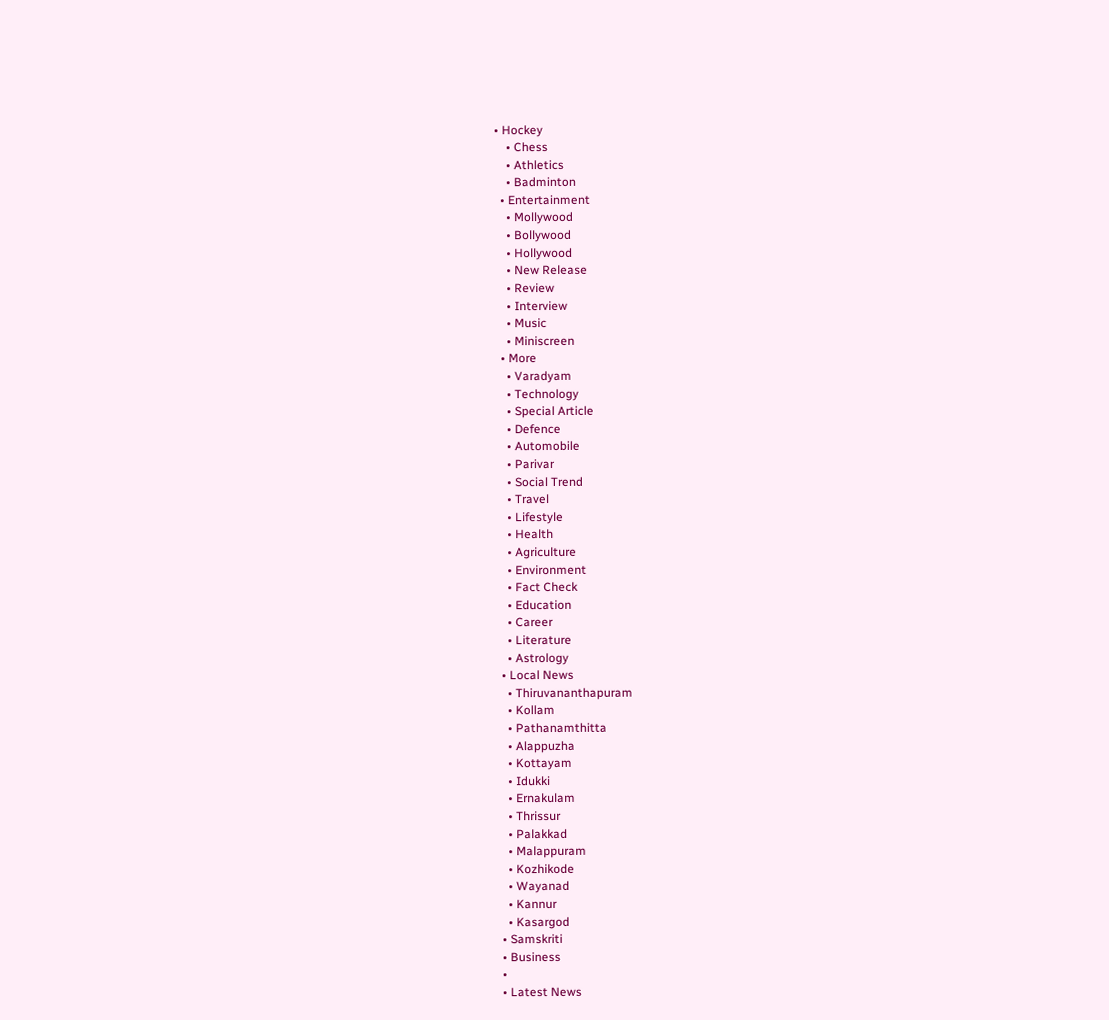• Hockey
    • Chess
    • Athletics
    • Badminton
  • Entertainment
    • Mollywood
    • Bollywood
    • Hollywood
    • New Release
    • Review
    • Interview
    • Music
    • Miniscreen
  • More
    • Varadyam
    • Technology
    • Special Article
    • Defence
    • Automobile
    • Parivar
    • Social Trend
    • Travel
    • Lifestyle
    • Health
    • Agriculture
    • Environment
    • Fact Check
    • Education
    • Career
    • Literature
    • Astrology
  • Local News
    • Thiruvananthapuram
    • Kollam
    • Pathanamthitta
    • Alappuzha
    • Kottayam
    • Idukki
    • Ernakulam
    • Thrissur
    • Palakkad
    • Malappuram
    • Kozhikode
    • Wayanad
    • Kannur
    • Kasargod
  • Samskriti
  • Business
  •
  • Latest News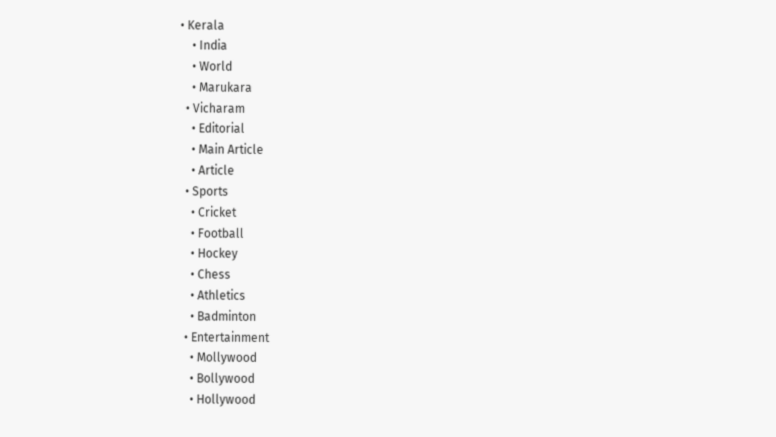• Kerala
    • India
    • World
    • Marukara
  • Vicharam
    • Editorial
    • Main Article
    • Article
  • Sports
    • Cricket
    • Football
    • Hockey
    • Chess
    • Athletics
    • Badminton
  • Entertainment
    • Mollywood
    • Bollywood
    • Hollywood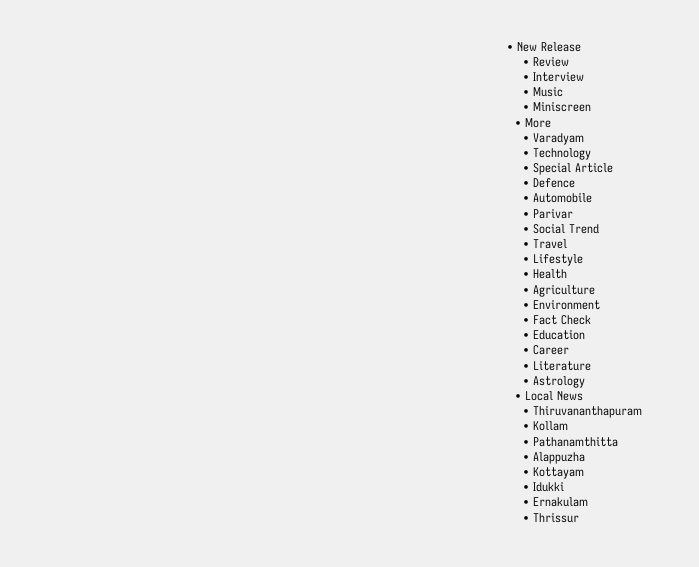• New Release
    • Review
    • Interview
    • Music
    • Miniscreen
  • More
    • Varadyam
    • Technology
    • Special Article
    • Defence
    • Automobile
    • Parivar
    • Social Trend
    • Travel
    • Lifestyle
    • Health
    • Agriculture
    • Environment
    • Fact Check
    • Education
    • Career
    • Literature
    • Astrology
  • Local News
    • Thiruvananthapuram
    • Kollam
    • Pathanamthitta
    • Alappuzha
    • Kottayam
    • Idukki
    • Ernakulam
    • Thrissur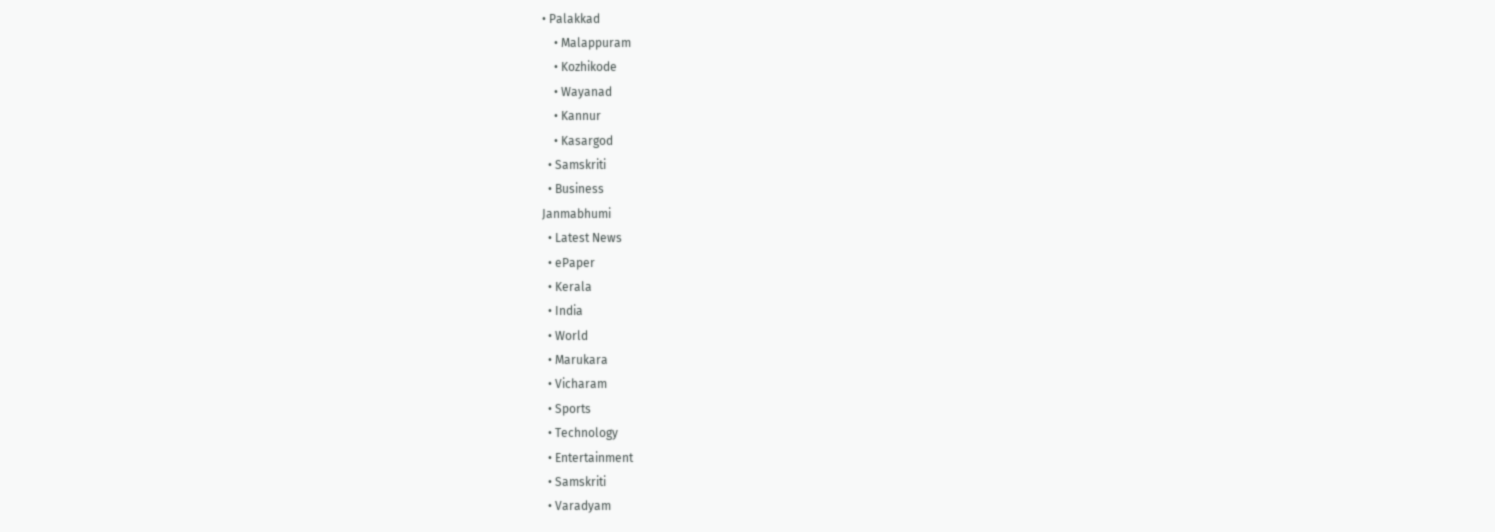• Palakkad
    • Malappuram
    • Kozhikode
    • Wayanad
    • Kannur
    • Kasargod
  • Samskriti
  • Business
Janmabhumi
  • Latest News
  • ePaper
  • Kerala
  • India
  • World
  • Marukara
  • Vicharam
  • Sports
  • Technology
  • Entertainment
  • Samskriti
  • Varadyam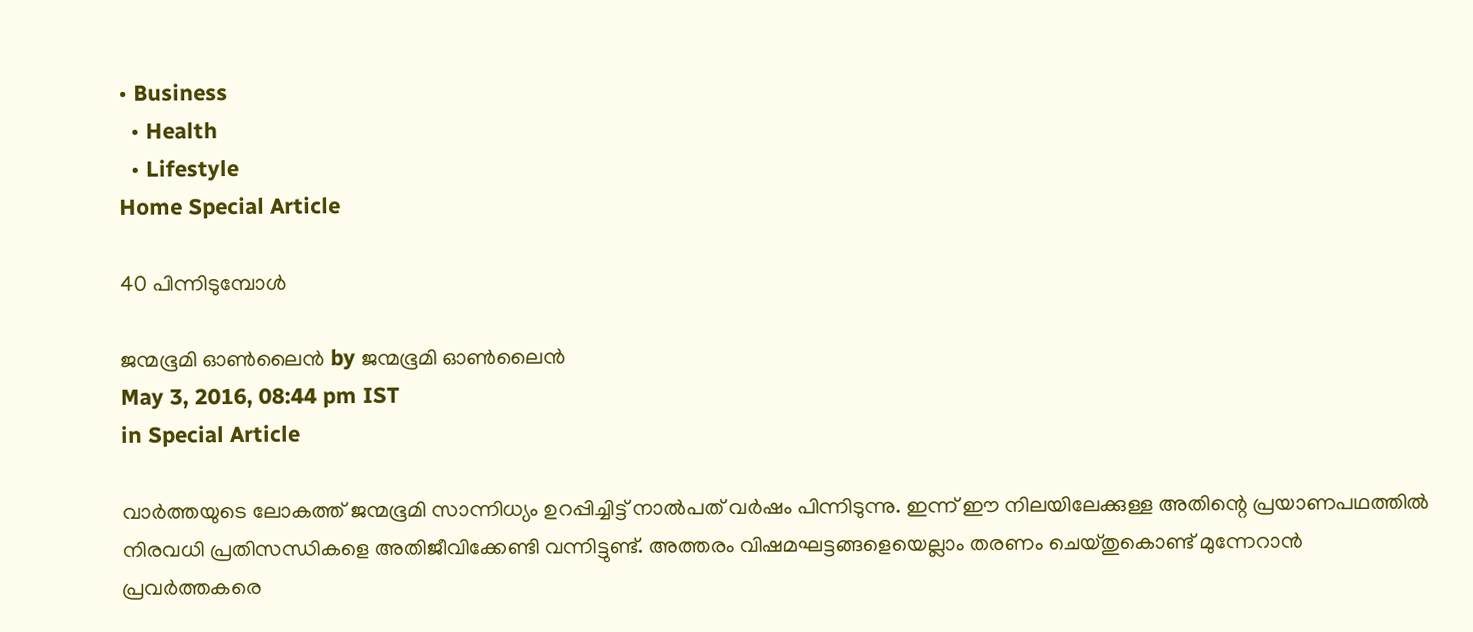• Business
  • Health
  • Lifestyle
Home Special Article

40 പിന്നിടുമ്പോള്‍

ജന്മഭൂമി ഓണ്‍ലൈന്‍ by ജന്മഭൂമി ഓണ്‍ലൈന്‍
May 3, 2016, 08:44 pm IST
in Special Article

വാര്‍ത്തയുടെ ലോകത്ത് ജന്മഭൂമി സാന്നിധ്യം ഉറപ്പിച്ചിട്ട് നാല്‍പത് വര്‍ഷം പിന്നിടുന്നു. ഇന്ന് ഈ നിലയിലേക്കുള്ള അതിന്റെ പ്രയാണപഥത്തില്‍ നിരവധി പ്രതിസന്ധികളെ അതിജീവിക്കേണ്ടി വന്നിട്ടുണ്ട്. അത്തരം വിഷമഘട്ടങ്ങളെയെല്ലാം തരണം ചെയ്തുകൊണ്ട് മുന്നേറാന്‍ പ്രവര്‍ത്തകരെ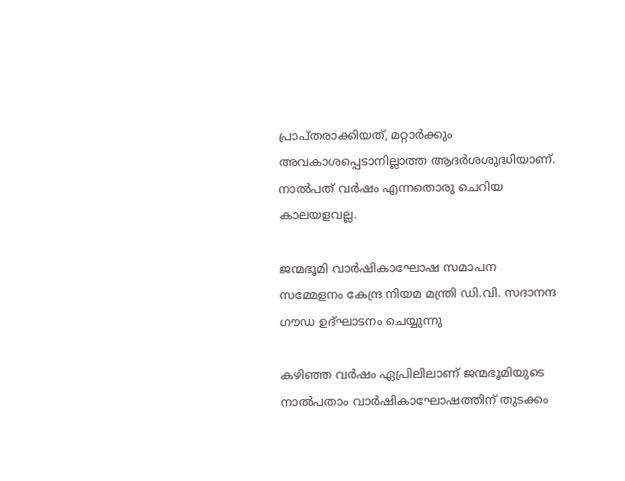പ്രാപ്തരാക്കിയത്, മറ്റാര്‍ക്കും അവകാശപ്പെടാനില്ലാത്ത ആദര്‍ശശുദ്ധിയാണ്. നാല്‍പത് വര്‍ഷം എന്നതൊരു ചെറിയ കാലയളവല്ല.

ജന്മഭൂമി വാര്‍ഷികാഘോഷ സമാപന സമ്മേളനം കേന്ദ്ര നിയമ മന്ത്രി ഡി.വി. സദാനന്ദ ഗൗഡ ഉദ്ഘാടനം ചെയ്യുന്നു

കഴിഞ്ഞ വര്‍ഷം ഏപ്രിലിലാണ് ജന്മഭൂമിയുടെ നാല്‍പതാം വാര്‍ഷികാഘോഷത്തിന് തുടക്കം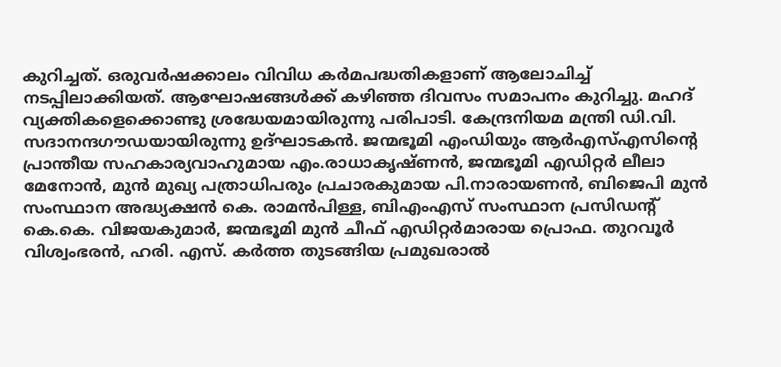കുറിച്ചത്. ഒരുവര്‍ഷക്കാലം വിവിധ കര്‍മപദ്ധതികളാണ് ആലോചിച്ച് നടപ്പിലാക്കിയത്. ആഘോഷങ്ങള്‍ക്ക് കഴിഞ്ഞ ദിവസം സമാപനം കുറിച്ചു. മഹദ് വ്യക്തികളെക്കൊണ്ടു ശ്രദ്ധേയമായിരുന്നു പരിപാടി. കേന്ദ്രനിയമ മന്ത്രി ഡി.വി. സദാനന്ദഗൗഡയായിരുന്നു ഉദ്ഘാടകന്‍. ജന്മഭൂമി എംഡിയും ആര്‍എസ്എസിന്റെ പ്രാന്തീയ സഹകാര്യവാഹുമായ എം.രാധാകൃഷ്ണന്‍, ജന്മഭൂമി എഡിറ്റര്‍ ലീലാ മേനോന്‍, മുന്‍ മുഖ്യ പത്രാധിപരും പ്രചാരകുമായ പി.നാരായണന്‍, ബിജെപി മുന്‍ സംസ്ഥാന അദ്ധ്യക്ഷന്‍ കെ. രാമന്‍പിള്ള, ബിഎംഎസ് സംസ്ഥാന പ്രസിഡന്റ് കെ.കെ. വിജയകുമാര്‍, ജന്മഭൂമി മുന്‍ ചീഫ് എഡിറ്റര്‍മാരായ പ്രൊഫ. തുറവൂര്‍ വിശ്വംഭരന്‍, ഹരി. എസ്. കര്‍ത്ത തുടങ്ങിയ പ്രമുഖരാല്‍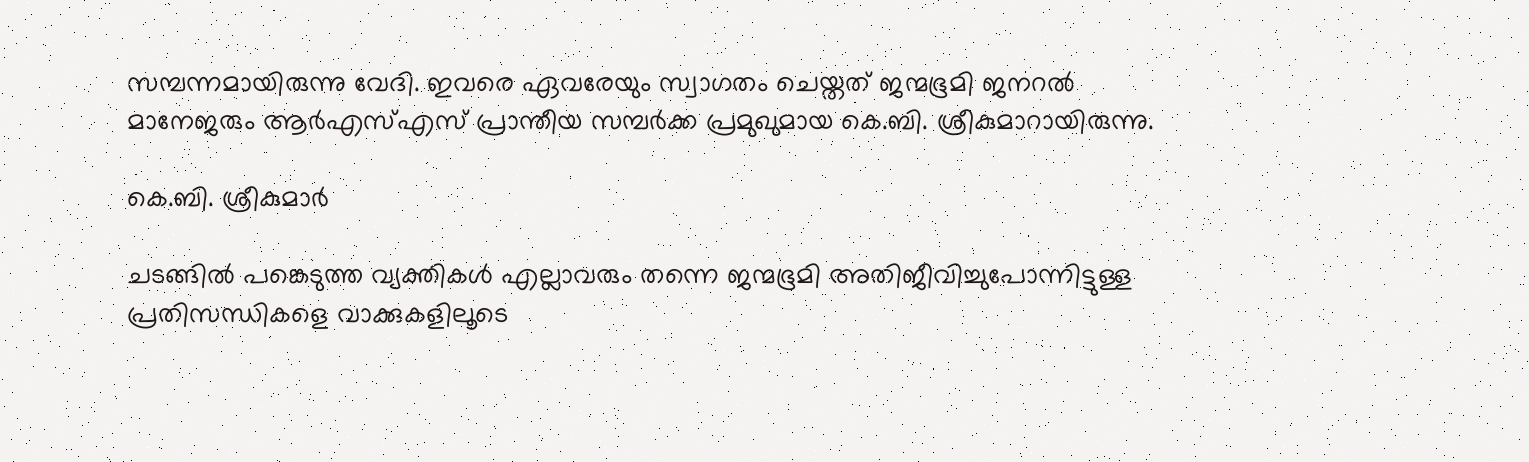സമ്പന്നമായിരുന്നു വേദി. ഇവരെ ഏവരേയും സ്വാഗതം ചെയ്തത് ജന്മഭൂമി ജനറല്‍ മാനേജരും ആര്‍എസ്എസ് പ്രാന്തീയ സമ്പര്‍ക്ക പ്രമുഖുമായ കെ.ബി. ശ്രീകുമാറായിരുന്നു.

കെ.ബി. ശ്രീകുമാര്‍

ചടങ്ങില്‍ പങ്കെടുത്ത വ്യക്തികള്‍ എല്ലാവരും തന്നെ ജന്മഭൂമി അതിജീവിച്ചുപോന്നിട്ടുള്ള പ്രതിസന്ധികളെ വാക്കുകളിലൂടെ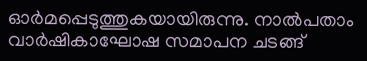ഓര്‍മപ്പെടുത്തുകയായിരുന്നു. നാല്‍പതാം വാര്‍ഷികാഘോഷ സമാപന ചടങ്ങ്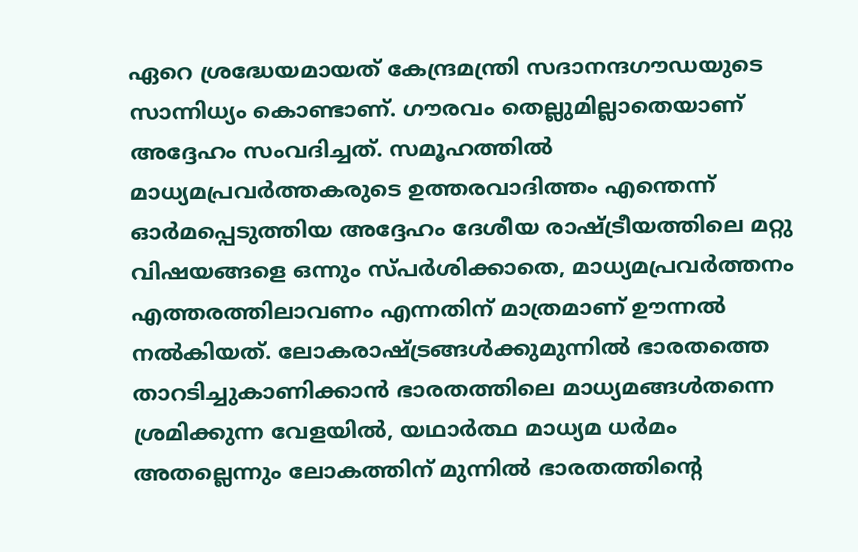ഏറെ ശ്രദ്ധേയമായത് കേന്ദ്രമന്ത്രി സദാനന്ദഗൗഡയുടെ സാന്നിധ്യം കൊണ്ടാണ്. ഗൗരവം തെല്ലുമില്ലാതെയാണ് അദ്ദേഹം സംവദിച്ചത്. സമൂഹത്തില്‍ മാധ്യമപ്രവര്‍ത്തകരുടെ ഉത്തരവാദിത്തം എന്തെന്ന് ഓര്‍മപ്പെടുത്തിയ അദ്ദേഹം ദേശീയ രാഷ്‌ട്രീയത്തിലെ മറ്റു വിഷയങ്ങളെ ഒന്നും സ്പര്‍ശിക്കാതെ, മാധ്യമപ്രവര്‍ത്തനം എത്തരത്തിലാവണം എന്നതിന് മാത്രമാണ് ഊന്നല്‍ നല്‍കിയത്. ലോകരാഷ്‌ട്രങ്ങള്‍ക്കുമുന്നില്‍ ഭാരതത്തെ താറടിച്ചുകാണിക്കാന്‍ ഭാരതത്തിലെ മാധ്യമങ്ങള്‍തന്നെ ശ്രമിക്കുന്ന വേളയില്‍, യഥാര്‍ത്ഥ മാധ്യമ ധര്‍മം അതല്ലെന്നും ലോകത്തിന് മുന്നില്‍ ഭാരതത്തിന്റെ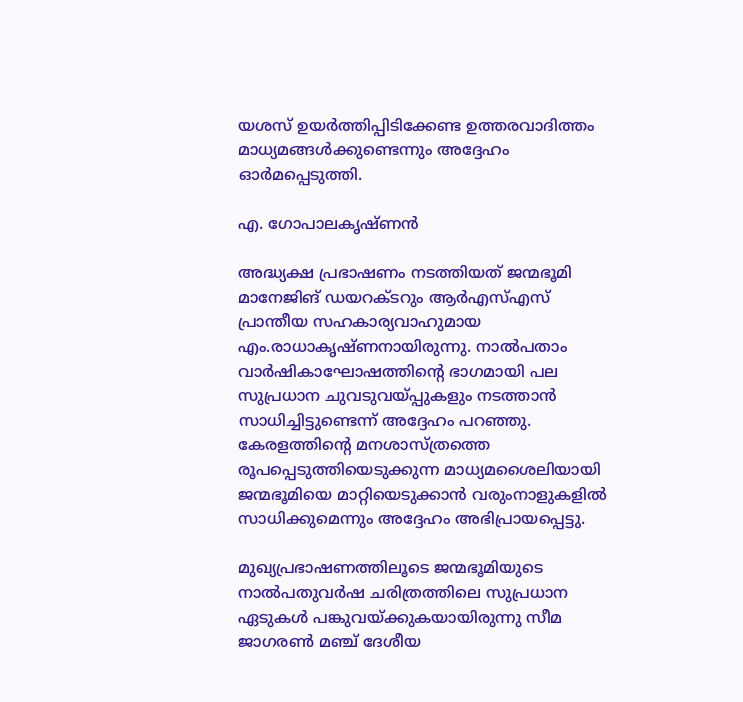യശസ് ഉയര്‍ത്തിപ്പിടിക്കേണ്ട ഉത്തരവാദിത്തം മാധ്യമങ്ങള്‍ക്കുണ്ടെന്നും അദ്ദേഹം ഓര്‍മപ്പെടുത്തി.

എ. ഗോപാലകൃഷ്ണന്‍

അദ്ധ്യക്ഷ പ്രഭാഷണം നടത്തിയത് ജന്മഭൂമി മാനേജിങ് ഡയറക്ടറും ആര്‍എസ്എസ് പ്രാന്തീയ സഹകാര്യവാഹുമായ എം.രാധാകൃഷ്ണനായിരുന്നു. നാല്‍പതാം വാര്‍ഷികാഘോഷത്തിന്റെ ഭാഗമായി പല സുപ്രധാന ചുവടുവയ്‌പ്പുകളും നടത്താന്‍ സാധിച്ചിട്ടുണ്ടെന്ന് അദ്ദേഹം പറഞ്ഞു. കേരളത്തിന്റെ മനശാസ്ത്രത്തെ രൂപപ്പെടുത്തിയെടുക്കുന്ന മാധ്യമശൈലിയായി ജന്മഭൂമിയെ മാറ്റിയെടുക്കാന്‍ വരുംനാളുകളില്‍ സാധിക്കുമെന്നും അദ്ദേഹം അഭിപ്രായപ്പെട്ടു.

മുഖ്യപ്രഭാഷണത്തിലൂടെ ജന്മഭൂമിയുടെ നാല്‍പതുവര്‍ഷ ചരിത്രത്തിലെ സുപ്രധാന ഏടുകള്‍ പങ്കുവയ്‌ക്കുകയായിരുന്നു സീമ ജാഗരണ്‍ മഞ്ച് ദേശീയ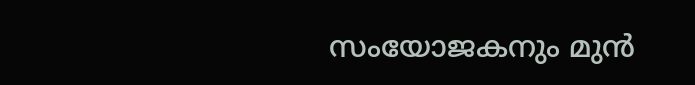സംയോജകനും മുന്‍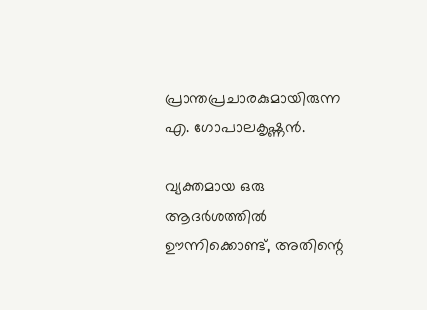പ്രാന്തപ്രചാരകുമായിരുന്ന എ. ഗോപാലകൃഷ്ണന്‍.

വ്യക്തമായ ഒരു ആദര്‍ശത്തില്‍ ഊന്നിക്കൊണ്ട്, അതിന്റെ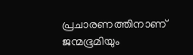പ്രചാരണത്തിനാണ് ജന്മഭൂമിയും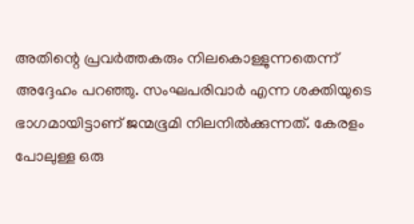അതിന്റെ പ്രവര്‍ത്തകരും നിലകൊള്ളുന്നതെന്ന് അദ്ദേഹം പറഞ്ഞു. സംഘപരിവാര്‍ എന്ന ശക്തിയുടെ ഭാഗമായിട്ടാണ് ജന്മഭൂമി നിലനില്‍ക്കുന്നത്. കേരളം പോലുള്ള ഒരു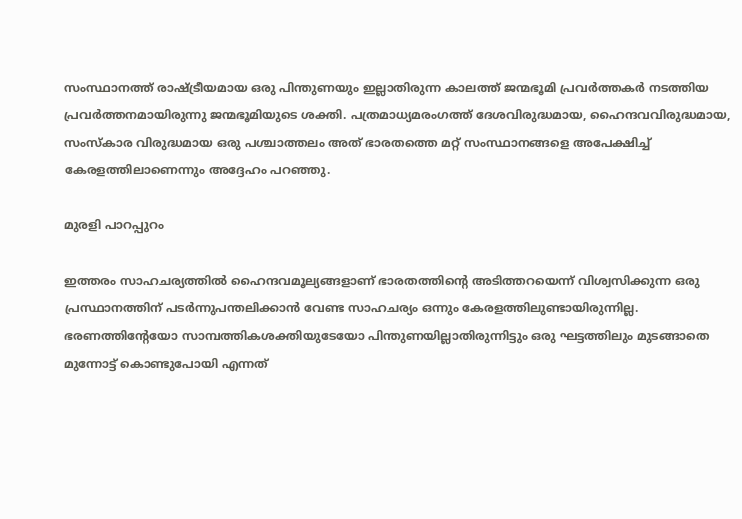സംസ്ഥാനത്ത് രാഷ്‌ട്രീയമായ ഒരു പിന്തുണയും ഇല്ലാതിരുന്ന കാലത്ത് ജന്മഭൂമി പ്രവര്‍ത്തകര്‍ നടത്തിയ പ്രവര്‍ത്തനമായിരുന്നു ജന്മഭൂമിയുടെ ശക്തി. പത്രമാധ്യമരംഗത്ത് ദേശവിരുദ്ധമായ, ഹൈന്ദവവിരുദ്ധമായ, സംസ്‌കാര വിരുദ്ധമായ ഒരു പശ്ചാത്തലം അത് ഭാരതത്തെ മറ്റ് സംസ്ഥാനങ്ങളെ അപേക്ഷിച്ച് കേരളത്തിലാണെന്നും അദ്ദേഹം പറഞ്ഞു.

മുരളി പാറപ്പുറം

ഇത്തരം സാഹചര്യത്തില്‍ ഹൈന്ദവമൂല്യങ്ങളാണ് ഭാരതത്തിന്റെ അടിത്തറയെന്ന് വിശ്വസിക്കുന്ന ഒരു പ്രസ്ഥാനത്തിന് പടര്‍ന്നുപന്തലിക്കാന്‍ വേണ്ട സാഹചര്യം ഒന്നും കേരളത്തിലുണ്ടായിരുന്നില്ല. ഭരണത്തിന്റേയോ സാമ്പത്തികശക്തിയുടേയോ പിന്തുണയില്ലാതിരുന്നിട്ടും ഒരു ഘട്ടത്തിലും മുടങ്ങാതെ മുന്നോട്ട് കൊണ്ടുപോയി എന്നത്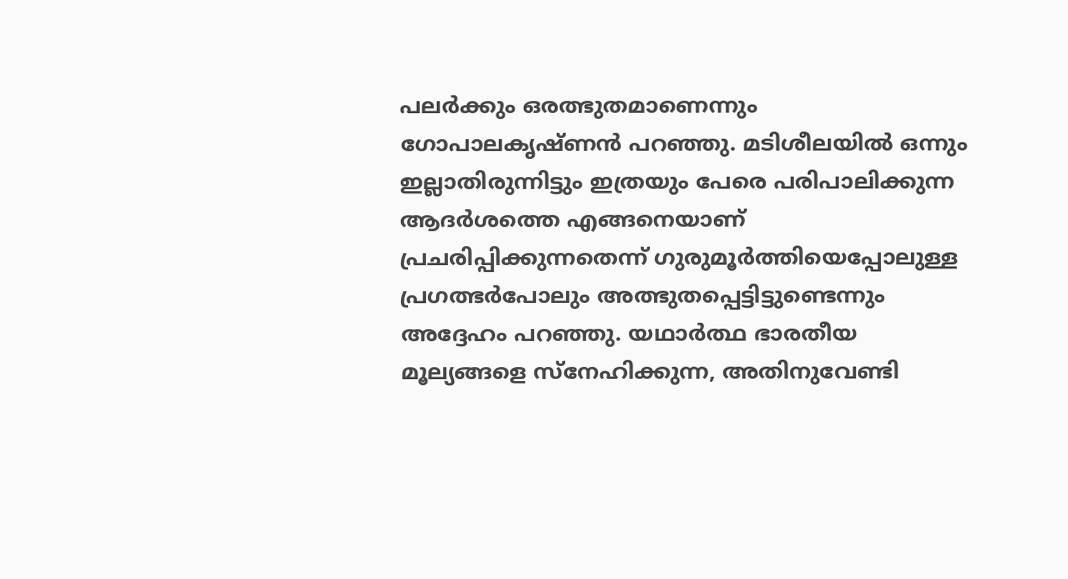പലര്‍ക്കും ഒരത്ഭുതമാണെന്നും ഗോപാലകൃഷ്ണന്‍ പറഞ്ഞു. മടിശീലയില്‍ ഒന്നും ഇല്ലാതിരുന്നിട്ടും ഇത്രയും പേരെ പരിപാലിക്കുന്ന ആദര്‍ശത്തെ എങ്ങനെയാണ് പ്രചരിപ്പിക്കുന്നതെന്ന് ഗുരുമൂര്‍ത്തിയെപ്പോലുള്ള പ്രഗത്ഭര്‍പോലും അത്ഭുതപ്പെട്ടിട്ടുണ്ടെന്നും അദ്ദേഹം പറഞ്ഞു. യഥാര്‍ത്ഥ ഭാരതീയ മൂല്യങ്ങളെ സ്‌നേഹിക്കുന്ന, അതിനുവേണ്ടി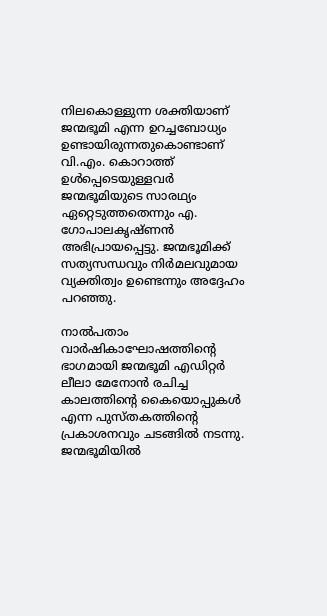നിലകൊള്ളുന്ന ശക്തിയാണ് ജന്മഭൂമി എന്ന ഉറച്ചബോധ്യം ഉണ്ടായിരുന്നതുകൊണ്ടാണ് വി.എം. കൊറാത്ത് ഉള്‍പ്പെടെയുള്ളവര്‍ ജന്മഭൂമിയുടെ സാരഥ്യം ഏറ്റെടുത്തതെന്നും എ. ഗോപാലകൃഷ്ണന്‍ അഭിപ്രായപ്പെട്ടു. ജന്മഭൂമിക്ക് സത്യസന്ധവും നിര്‍മലവുമായ വ്യക്തിത്വം ഉണ്ടെന്നും അദ്ദേഹം പറഞ്ഞു.

നാല്‍പതാം വാര്‍ഷികാഘോഷത്തിന്റെ ഭാഗമായി ജന്മഭൂമി എഡിറ്റര്‍ ലീലാ മേനോന്‍ രചിച്ച കാലത്തിന്റെ കൈയൊപ്പുകള്‍ എന്ന പുസ്തകത്തിന്റെ പ്രകാശനവും ചടങ്ങില്‍ നടന്നു. ജന്മഭൂമിയില്‍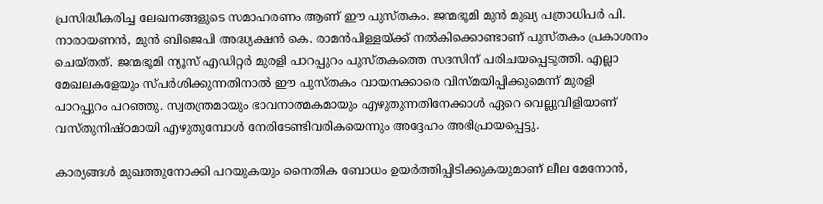പ്രസിദ്ധീകരിച്ച ലേഖനങ്ങളുടെ സമാഹരണം ആണ് ഈ പുസ്തകം. ജന്മഭൂമി മുന്‍ മുഖ്യ പത്രാധിപര്‍ പി. നാരായണന്‍, മുന്‍ ബിജെപി അദ്ധ്യക്ഷന്‍ കെ. രാമന്‍പിള്ളയ്‌ക്ക് നല്‍കിക്കൊണ്ടാണ് പുസ്തകം പ്രകാശനം ചെയ്തത്. ജന്മഭൂമി ന്യൂസ് എഡിറ്റര്‍ മുരളി പാറപ്പുറം പുസ്തകത്തെ സദസിന് പരിചയപ്പെടുത്തി. എല്ലാ മേഖലകളേയും സ്പര്‍ശിക്കുന്നതിനാല്‍ ഈ പുസ്തകം വായനക്കാരെ വിസ്മയിപ്പിക്കുമെന്ന് മുരളി പാറപ്പുറം പറഞ്ഞു. സ്വതന്ത്രമായും ഭാവനാത്മകമായും എഴുതുന്നതിനേക്കാള്‍ ഏറെ വെല്ലുവിളിയാണ് വസ്തുനിഷ്ഠമായി എഴുതുമ്പോള്‍ നേരിടേണ്ടിവരികയെന്നും അദ്ദേഹം അഭിപ്രായപ്പെട്ടു.

കാര്യങ്ങള്‍ മുഖത്തുനോക്കി പറയുകയും നൈതിക ബോധം ഉയര്‍ത്തിപ്പിടിക്കുകയുമാണ് ലീല മേനോന്‍,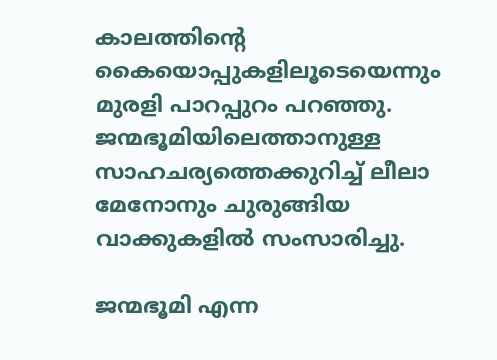കാലത്തിന്റെ കൈയൊപ്പുകളിലൂടെയെന്നും മുരളി പാറപ്പുറം പറഞ്ഞു. ജന്മഭൂമിയിലെത്താനുള്ള സാഹചര്യത്തെക്കുറിച്ച് ലീലാ മേനോനും ചുരുങ്ങിയ വാക്കുകളില്‍ സംസാരിച്ചു.

ജന്മഭൂമി എന്ന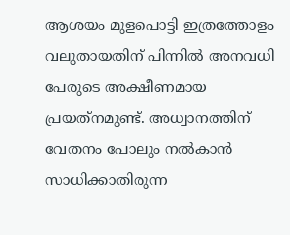ആശയം മുളപൊട്ടി ഇത്രത്തോളം വലുതായതിന് പിന്നില്‍ അനവധി പേരുടെ അക്ഷീണമായ പ്രയത്‌നമുണ്ട്. അധ്വാനത്തിന് വേതനം പോലും നല്‍കാന്‍ സാധിക്കാതിരുന്ന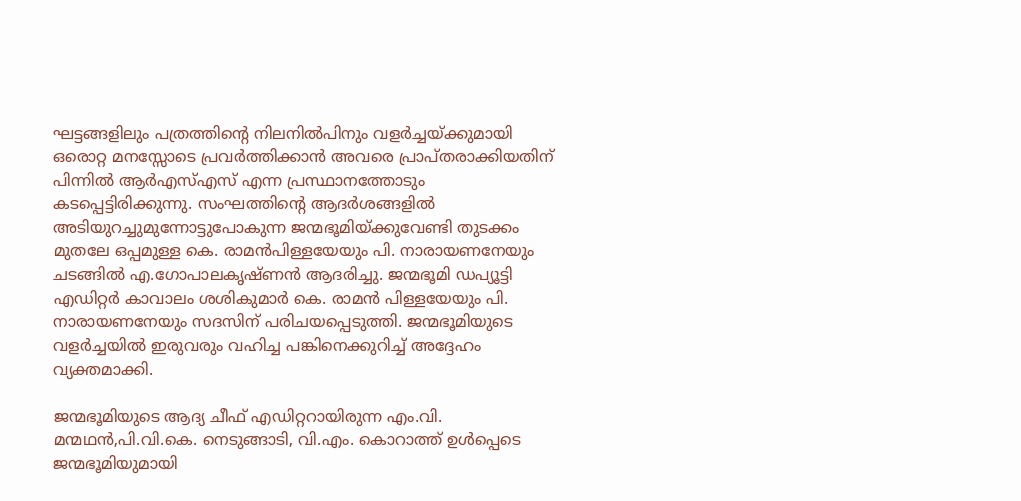ഘട്ടങ്ങളിലും പത്രത്തിന്റെ നിലനില്‍പിനും വളര്‍ച്ചയ്‌ക്കുമായി ഒരൊറ്റ മനസ്സോടെ പ്രവര്‍ത്തിക്കാന്‍ അവരെ പ്രാപ്തരാക്കിയതിന് പിന്നില്‍ ആര്‍എസ്എസ് എന്ന പ്രസ്ഥാനത്തോടും കടപ്പെട്ടിരിക്കുന്നു. സംഘത്തിന്റെ ആദര്‍ശങ്ങളില്‍ അടിയുറച്ചുമുന്നോട്ടുപോകുന്ന ജന്മഭൂമിയ്‌ക്കുവേണ്ടി തുടക്കം മുതലേ ഒപ്പമുള്ള കെ. രാമന്‍പിള്ളയേയും പി. നാരായണനേയും ചടങ്ങില്‍ എ.ഗോപാലകൃഷ്ണന്‍ ആദരിച്ചു. ജന്മഭൂമി ഡപ്യൂട്ടി എഡിറ്റര്‍ കാവാലം ശശികുമാര്‍ കെ. രാമന്‍ പിള്ളയേയും പി. നാരായണനേയും സദസിന് പരിചയപ്പെടുത്തി. ജന്മഭൂമിയുടെ വളര്‍ച്ചയില്‍ ഇരുവരും വഹിച്ച പങ്കിനെക്കുറിച്ച് അദ്ദേഹം വ്യക്തമാക്കി.

ജന്മഭൂമിയുടെ ആദ്യ ചീഫ് എഡിറ്ററായിരുന്ന എം.വി. മന്മഥന്‍,പി.വി.കെ. നെടുങ്ങാടി, വി.എം. കൊറാത്ത് ഉള്‍പ്പെടെ ജന്മഭൂമിയുമായി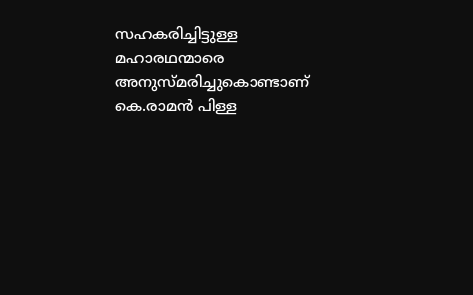സഹകരിച്ചിട്ടുള്ള മഹാരഥന്മാരെ അനുസ്മരിച്ചുകൊണ്ടാണ് കെ.രാമന്‍ പിള്ള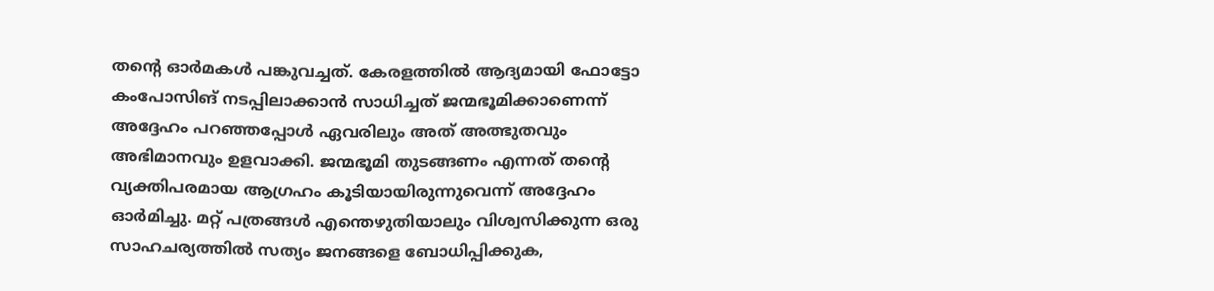തന്റെ ഓര്‍മകള്‍ പങ്കുവച്ചത്. കേരളത്തില്‍ ആദ്യമായി ഫോട്ടോ കംപോസിങ് നടപ്പിലാക്കാന്‍ സാധിച്ചത് ജന്മഭൂമിക്കാണെന്ന് അദ്ദേഹം പറഞ്ഞപ്പോള്‍ ഏവരിലും അത് അത്ഭുതവും അഭിമാനവും ഉളവാക്കി. ജന്മഭൂമി തുടങ്ങണം എന്നത് തന്റെ വ്യക്തിപരമായ ആഗ്രഹം കൂടിയായിരുന്നുവെന്ന് അദ്ദേഹം ഓര്‍മിച്ചു. മറ്റ് പത്രങ്ങള്‍ എന്തെഴുതിയാലും വിശ്വസിക്കുന്ന ഒരു സാഹചര്യത്തില്‍ സത്യം ജനങ്ങളെ ബോധിപ്പിക്കുക,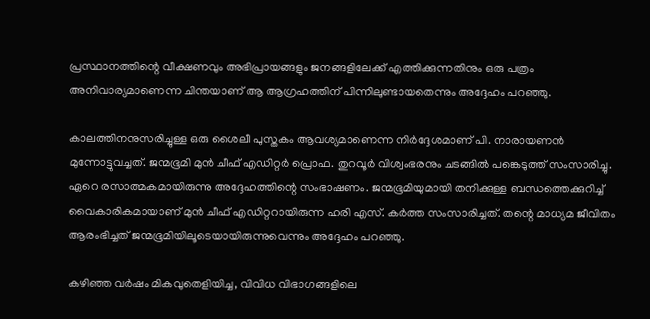പ്രസ്ഥാനത്തിന്റെ വീക്ഷണവും അഭിപ്രായങ്ങളും ജനങ്ങളിലേക്ക് എത്തിക്കുന്നതിനും ഒരു പത്രം അനിവാര്യമാണെന്ന ചിന്തയാണ് ആ ആഗ്രഹത്തിന് പിന്നിലുണ്ടായതെന്നും അദ്ദേഹം പറഞ്ഞു.

കാലത്തിനനുസരിച്ചുള്ള ഒരു ശൈലീ പുസ്തകം ആവശ്യമാണെന്ന നിര്‍ദ്ദേശമാണ് പി. നാരായണന്‍ മുന്നോട്ടുവച്ചത്. ജന്മഭൂമി മുന്‍ ചീഫ് എഡിറ്റര്‍ പ്രൊഫ. തുറവൂര്‍ വിശ്വംഭരനും ചടങ്ങില്‍ പങ്കെടുത്ത് സംസാരിച്ചു. ഏറെ രസാത്മകമായിരുന്നു അദ്ദേഹത്തിന്റെ സംഭാഷണം. ജന്മഭൂമിയുമായി തനിക്കുള്ള ബന്ധത്തെക്കുറിച്ച് വൈകാരികമായാണ് മുന്‍ ചീഫ് എഡിറ്ററായിരുന്ന ഹരി എസ്. കര്‍ത്ത സംസാരിച്ചത്. തന്റെ മാധ്യമ ജീവിതം ആരംഭിച്ചത് ജന്മഭൂമിയിലൂടെയായിരുന്നുവെന്നും അദ്ദേഹം പറഞ്ഞു.

കഴിഞ്ഞ വര്‍ഷം മികവുതെളിയിച്ച, വിവിധ വിഭാഗങ്ങളിലെ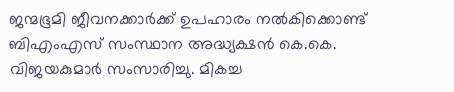ജന്മഭൂമി ജീവനക്കാര്‍ക്ക് ഉപഹാരം നല്‍കിക്കൊണ്ട് ബിഎംഎസ് സംസ്ഥാന അദ്ധ്യക്ഷന്‍ കെ.കെ. വിജയകുമാര്‍ സംസാരിച്ചു. മികച്ച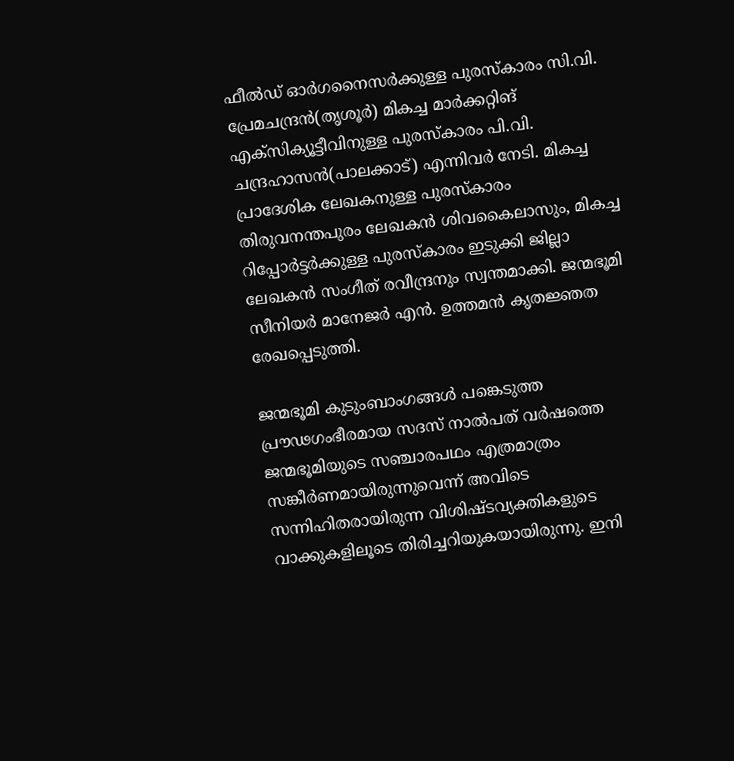ഫീല്‍ഡ് ഓര്‍ഗനൈസര്‍ക്കുള്ള പുരസ്‌കാരം സി.വി. പ്രേമചന്ദ്രന്‍(തൃശൂര്‍) മികച്ച മാര്‍ക്കറ്റിങ് എക്‌സിക്യൂട്ടീവിനുള്ള പുരസ്‌കാരം പി.വി. ചന്ദ്രഹാസന്‍(പാലക്കാട്) എന്നിവര്‍ നേടി. മികച്ച പ്രാദേശിക ലേഖകനുള്ള പുരസ്‌കാരം തിരുവനന്തപുരം ലേഖകന്‍ ശിവകൈലാസും, മികച്ച റിപ്പോര്‍ട്ടര്‍ക്കുള്ള പുരസ്‌കാരം ഇടുക്കി ജില്ലാ ലേഖകന്‍ സംഗീത് രവീന്ദ്രനും സ്വന്തമാക്കി. ജന്മഭൂമി സീനിയര്‍ മാനേജര്‍ എന്‍. ഉത്തമന്‍ കൃതജ്ഞത രേഖപ്പെടുത്തി.

ജന്മഭൂമി കുടുംബാംഗങ്ങള്‍ പങ്കെടുത്ത പ്രൗഢഗംഭീരമായ സദസ് നാല്‍പത് വര്‍ഷത്തെ ജന്മഭൂമിയുടെ സഞ്ചാരപഥം എത്രമാത്രം സങ്കീര്‍ണമായിരുന്നുവെന്ന് അവിടെ സന്നിഹിതരായിരുന്ന വിശിഷ്ടവ്യക്തികളുടെ വാക്കുകളിലൂടെ തിരിച്ചറിയുകയായിരുന്നു. ഇനി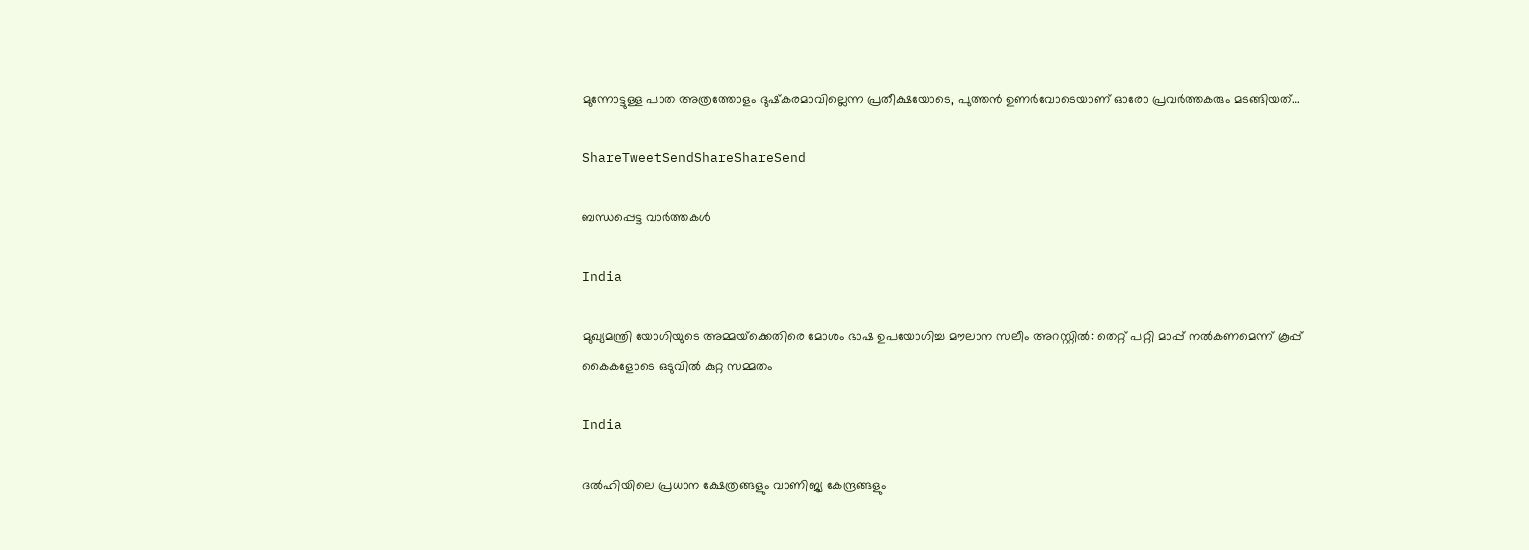മുന്നോട്ടുള്ള പാത അത്രത്തോളം ദുഷ്‌കരമാവില്ലെന്ന പ്രതീക്ഷയോടെ, പുത്തന്‍ ഉണര്‍വോടെയാണ് ഓരോ പ്രവര്‍ത്തകരും മടങ്ങിയത്…

ShareTweetSendShareShareSend

ബന്ധപ്പെട്ട വാര്‍ത്തകള്‍

India

മുഖ്യമന്ത്രി യോഗിയുടെ അമ്മയ്‌ക്കെതിരെ മോശം ഭാഷ ഉപയോഗിച്ച മൗലാന സലീം അറസ്റ്റിൽ: തെറ്റ് പറ്റി മാപ്പ് നൽകണമെന്ന് കൂപ്പ് കൈകളോടെ ഒടുവിൽ കുറ്റ സമ്മതം

India

ദൽഹിയിലെ പ്രധാന ക്ഷേത്രങ്ങളും വാണിജ്യ കേന്ദ്രങ്ങളും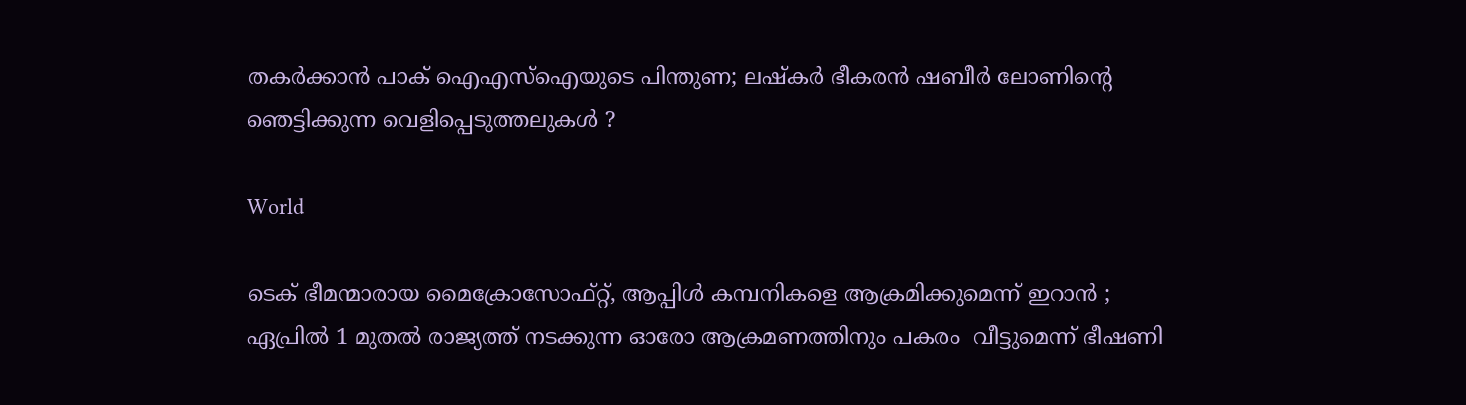തകർക്കാൻ പാക് ഐഎസ്‌ഐയുടെ പിന്തുണ; ലഷ്‌കർ ഭീകരൻ ഷബീർ ലോണിന്റെ ഞെട്ടിക്കുന്ന വെളിപ്പെടുത്തലുകൾ ?

World

ടെക് ഭീമന്മാരായ മൈക്രോസോഫ്റ്റ്, ആപ്പിൾ കമ്പനികളെ ആക്രമിക്കുമെന്ന് ഇറാൻ ; ഏപ്രിൽ 1 മുതൽ രാജ്യത്ത് നടക്കുന്ന ഓരോ ആക്രമണത്തിനും പകരം  വീട്ടുമെന്ന് ഭീഷണി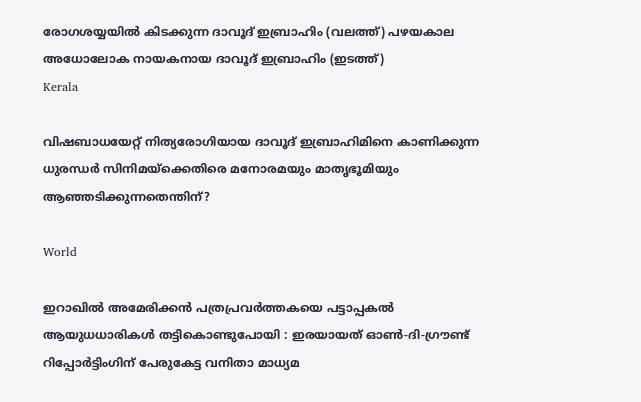രോഗശയ്യയില്‍ കിടക്കുന്ന ദാവൂദ് ഇബ്രാഹിം (വലത്ത്) പഴയകാല അധോലോക നായകനായ ദാവൂദ് ഇബ്രാഹിം (ഇടത്ത്)
Kerala

വിഷബാധയേറ്റ് നിത്യരോഗിയായ ദാവൂദ് ഇബ്രാഹിമിനെ കാണിക്കുന്ന ധുരന്ധര്‍ സിനിമയ്‌ക്കെതിരെ മനോരമയും മാതൃഭൂമിയും ആഞ്ഞടിക്കുന്നതെന്തിന്?

World

ഇറാഖിൽ അമേരിക്കൻ പത്രപ്രവർത്തകയെ പട്ടാപ്പകൽ ആയുധധാരികൾ തട്ടികൊണ്ടുപോയി : ഇരയായത് ഓൺ-ദി-ഗ്രൗണ്ട് റിപ്പോർട്ടിംഗിന് പേരുകേട്ട വനിതാ മാധ്യമ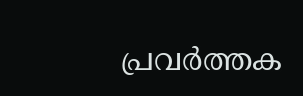പ്രവർത്തക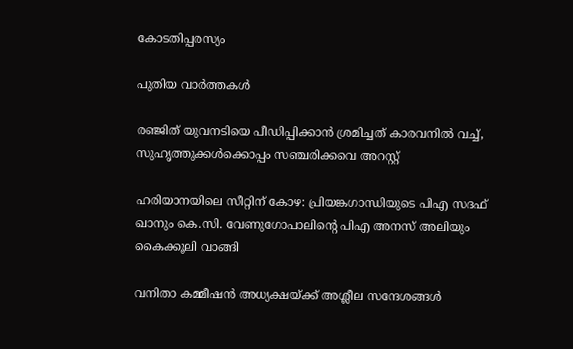കോടതിപ്പരസ്യം

പുതിയ വാര്‍ത്തകള്‍

രഞ്ജിത് യുവനടിയെ പീഡിപ്പിക്കാന്‍ ശ്രമിച്ചത് കാരവനില്‍ വച്ച്, സുഹൃത്തുക്കള്‍ക്കൊപ്പം സഞ്ചരിക്കവെ അറസ്റ്റ്

ഹരിയാനയിലെ സീറ്റിന് കോഴ: പ്രിയങ്കഗാന്ധിയുടെ പിഎ സദഫ് ഖാനും കെ.സി. വേണുഗോപാലിന്റെ പിഎ അനസ് അലിയും കൈക്കൂലി വാങ്ങി

വനിതാ കമ്മീഷന്‍ അധ്യക്ഷയ്‌ക്ക് അശ്ലീല സന്ദേശങ്ങള്‍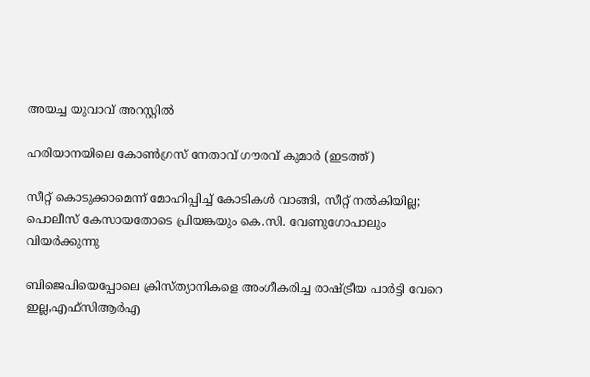അയച്ച യുവാവ് അറസ്റ്റില്‍

ഹരിയാനയിലെ കോണ്‍ഗ്രസ് നേതാവ് ഗൗരവ് കുമാര്‍ (ഇടത്ത്)

സീറ്റ് കൊടുക്കാമെന്ന് മോഹിപ്പിച്ച് കോടികള്‍ വാങ്ങി, സീറ്റ് നല്‍കിയില്ല; പൊലീസ് കേസായതോടെ പ്രിയങ്കയും കെ.സി. വേണുഗോപാലും വിയര്‍ക്കുന്നു

ബിജെപിയെപ്പോലെ ക്രിസ്ത്യാനികളെ അംഗീകരിച്ച രാഷ്‌ട്രീയ പാര്‍ട്ടി വേറെ ഇല്ല,എഫ്സിആര്‍എ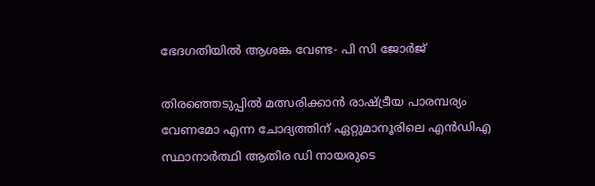ഭേദഗതിയില്‍ ആശങ്ക വേണ്ട- പി സി ജോര്‍ജ്

തിരഞ്ഞെടുപ്പിൽ മത്സരിക്കാൻ രാഷ്‌ട്രീയ പാരമ്പര്യം വേണമോ എന്ന ചോദ്യത്തിന് ഏറ്റുമാനൂരിലെ എന്‍ഡിഎ സ്ഥാനാര്‍ത്ഥി ആതിര ഡി നായരുടെ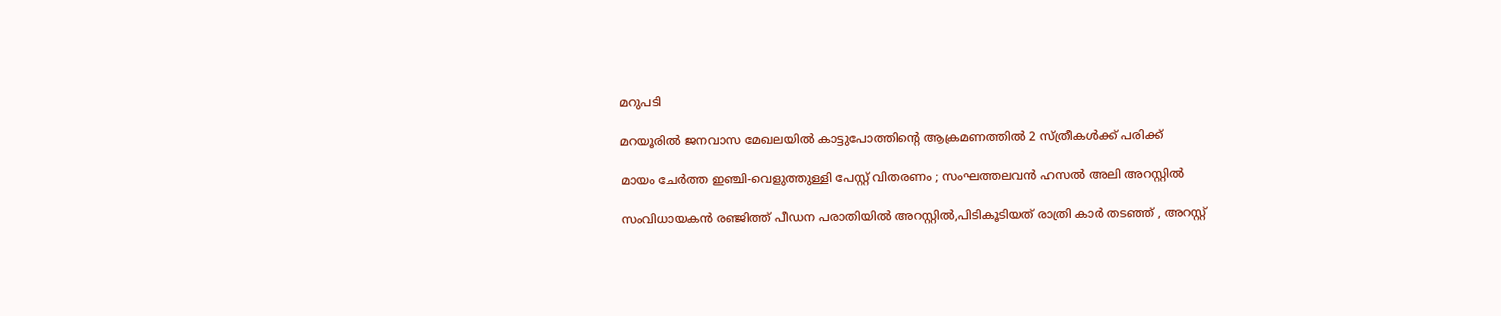മറുപടി

മറയൂരില്‍ ജനവാസ മേഖലയില്‍ കാട്ടുപോത്തിന്റെ ആക്രമണത്തില്‍ 2 സ്ത്രീകള്‍ക്ക് പരിക്ക്

മായം ചേർത്ത ഇഞ്ചി-വെളുത്തുള്ളി പേസ്റ്റ് വിതരണം ; സംഘത്തലവൻ ഹസൽ അലി അറസ്റ്റിൽ

സംവിധായകന്‍ രഞ്ജിത്ത് പീഡന പരാതിയില്‍ അറസ്റ്റില്‍,പിടികൂടിയത് രാത്രി കാര്‍ തടഞ്ഞ് , അറസ്റ്റ്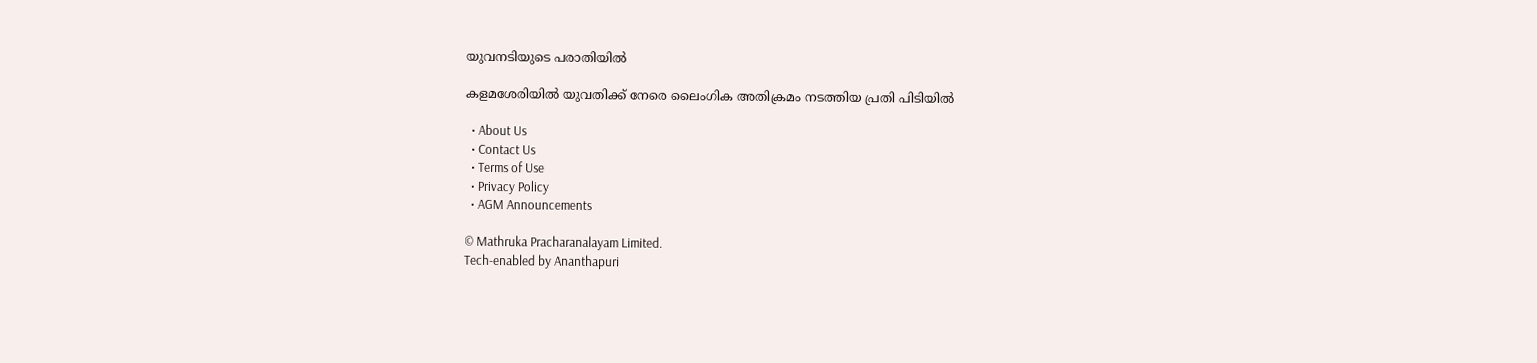യുവനടിയുടെ പരാതിയില്‍

കളമശേരിയില്‍ യുവതിക്ക് നേരെ ലൈംഗിക അതിക്രമം നടത്തിയ പ്രതി പിടിയില്‍

  • About Us
  • Contact Us
  • Terms of Use
  • Privacy Policy
  • AGM Announcements

© Mathruka Pracharanalayam Limited.
Tech-enabled by Ananthapuri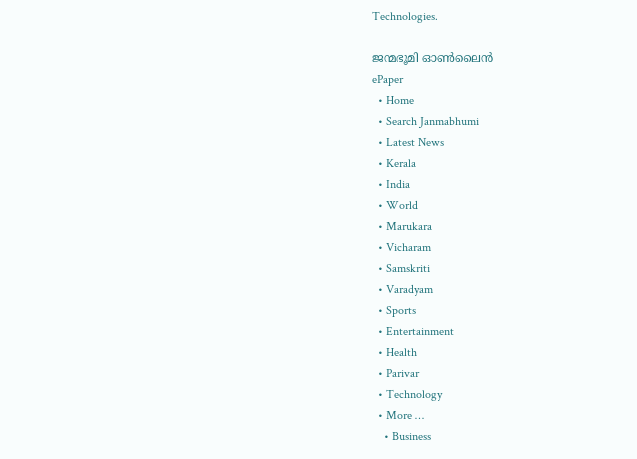Technologies.

ജന്മഭൂമി ഓണ്‍ലൈന്‍
ePaper
  • Home
  • Search Janmabhumi
  • Latest News
  • Kerala
  • India
  • World
  • Marukara
  • Vicharam
  • Samskriti
  • Varadyam
  • Sports
  • Entertainment
  • Health
  • Parivar
  • Technology
  • More …
    • Business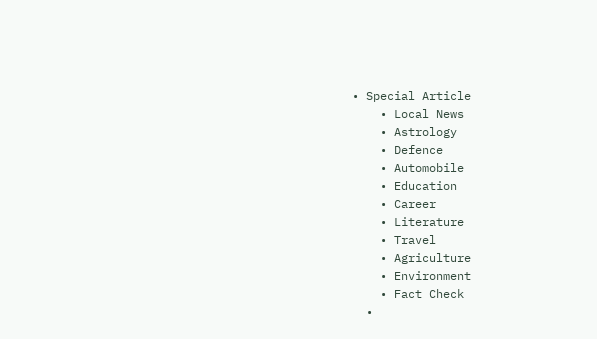• Special Article
    • Local News
    • Astrology
    • Defence
    • Automobile
    • Education
    • Career
    • Literature
    • Travel
    • Agriculture
    • Environment
    • Fact Check
  •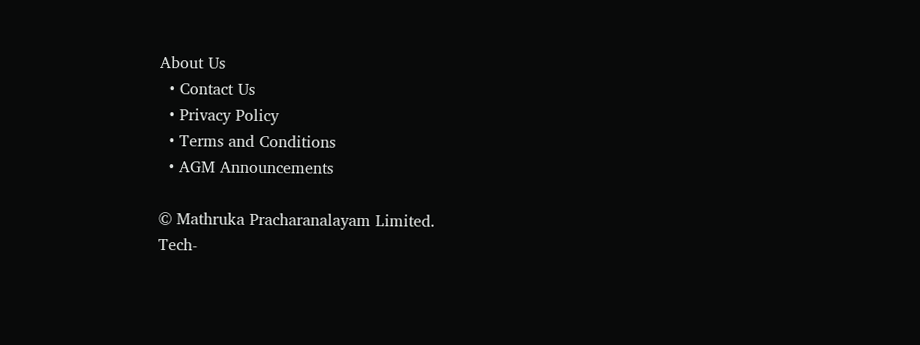About Us
  • Contact Us
  • Privacy Policy
  • Terms and Conditions
  • AGM Announcements

© Mathruka Pracharanalayam Limited.
Tech-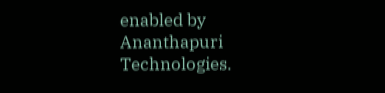enabled by Ananthapuri Technologies.